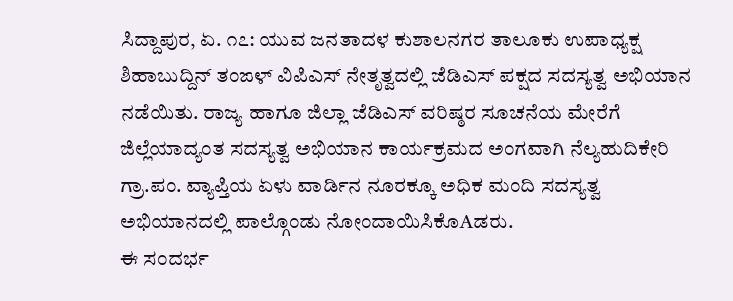ಸಿದ್ದಾಪುರ, ಏ. ೧೭: ಯುವ ಜನತಾದಳ ಕುಶಾಲನಗರ ತಾಲೂಕು ಉಪಾಧ್ಯಕ್ಷ ಶಿಹಾಬುದ್ದಿನ್ ತಂಙಳ್ ವಿಪಿಎಸ್ ನೇತೃತ್ವದಲ್ಲಿ ಜೆಡಿಎಸ್ ಪಕ್ಷದ ಸದಸ್ಯತ್ವ ಅಭಿಯಾನ ನಡೆಯಿತು. ರಾಜ್ಯ ಹಾಗೂ ಜಿಲ್ಲಾ ಜೆಡಿಎಸ್ ವರಿಷ್ಠರ ಸೂಚನೆಯ ಮೇರೆಗೆ ಜಿಲ್ಲೆಯಾದ್ಯಂತ ಸದಸ್ಯತ್ವ ಅಭಿಯಾನ ಕಾರ್ಯಕ್ರಮದ ಅಂಗವಾಗಿ ನೆಲ್ಯಹುದಿಕೇರಿ ಗ್ರಾ.ಪಂ. ವ್ಯಾಪ್ತಿಯ ಏಳು ವಾರ್ಡಿನ ನೂರಕ್ಕೂ ಅಧಿಕ ಮಂದಿ ಸದಸ್ಯತ್ವ ಅಭಿಯಾನದಲ್ಲಿ ಪಾಲ್ಗೊಂಡು ನೋಂದಾಯಿಸಿಕೊAಡರು.
ಈ ಸಂದರ್ಭ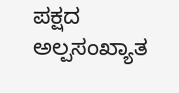ಪಕ್ಷದ ಅಲ್ಪಸಂಖ್ಯಾತ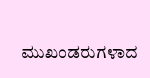ಮುಖಂಡರುಗಳಾದ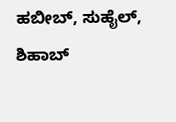ಹಬೀಬ್, ಸುಹೈಲ್, ಶಿಹಾಬ್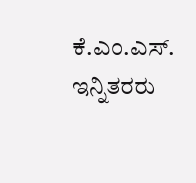ಕೆ.ಎಂ.ಎಸ್. ಇನ್ನಿತರರು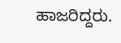ಹಾಜರಿದ್ದರು.